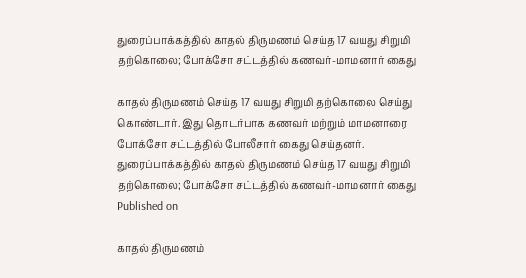துரைப்பாக்கத்தில் காதல் திருமணம் செய்த 17 வயது சிறுமி தற்கொலை; போக்சோ சட்டத்தில் கணவர்-மாமனார் கைது

காதல் திருமணம் செய்த 17 வயது சிறுமி தற்கொலை செய்து கொண்டார். இது தொடர்பாக கணவர் மற்றும் மாமனாரை போக்சோ சட்டத்தில் போலீசார் கைது செய்தனர்.
துரைப்பாக்கத்தில் காதல் திருமணம் செய்த 17 வயது சிறுமி தற்கொலை; போக்சோ சட்டத்தில் கணவர்-மாமனார் கைது
Published on

காதல் திருமணம்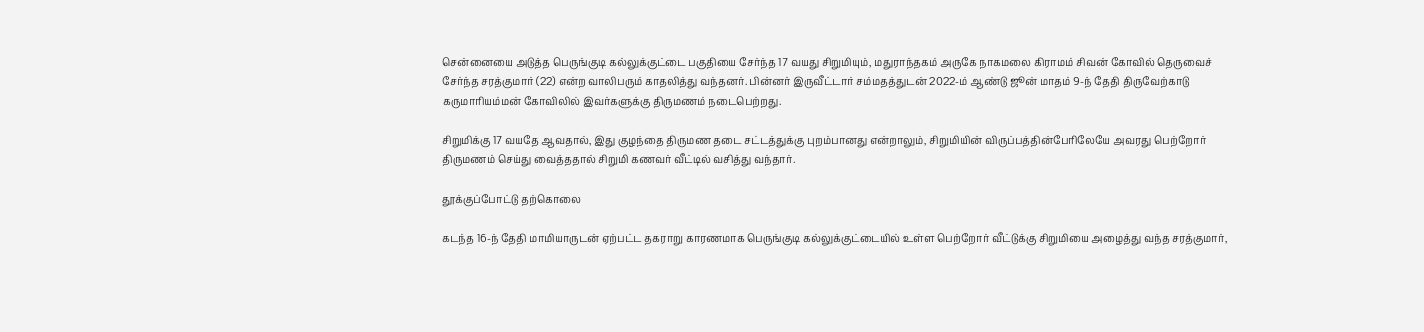சென்னையை அடுத்த பெருங்குடி கல்லுக்குட்டை பகுதியை சேர்ந்த 17 வயது சிறுமியும், மதுராந்தகம் அருகே நாகமலை கிராமம் சிவன் கோவில் தெருவைச் சேர்ந்த சரத்குமார் (22) என்ற வாலிபரும் காதலித்து வந்தனர். பின்னர் இருவீட்டார் சம்மதத்துடன் 2022-ம் ஆண்டு ஜூன் மாதம் 9-ந் தேதி திருவேற்காடு கருமாரியம்மன் கோவிலில் இவர்களுக்கு திருமணம் நடைபெற்றது.

சிறுமிக்கு 17 வயதே ஆவதால், இது குழந்தை திருமண தடை சட்டத்துக்கு புறம்பானது என்றாலும், சிறுமியின் விருப்பத்தின்பேரிலேயே அவரது பெற்றோர் திருமணம் செய்து வைத்ததால் சிறுமி கணவர் வீட்டில் வசித்து வந்தார்.

தூக்குப்போட்டு தற்கொலை

கடந்த 16-ந் தேதி மாமியாருடன் ஏற்பட்ட தகராறு காரணமாக பெருங்குடி கல்லுக்குட்டையில் உள்ள பெற்றோர் வீட்டுக்கு சிறுமியை அழைத்து வந்த சரத்குமார்,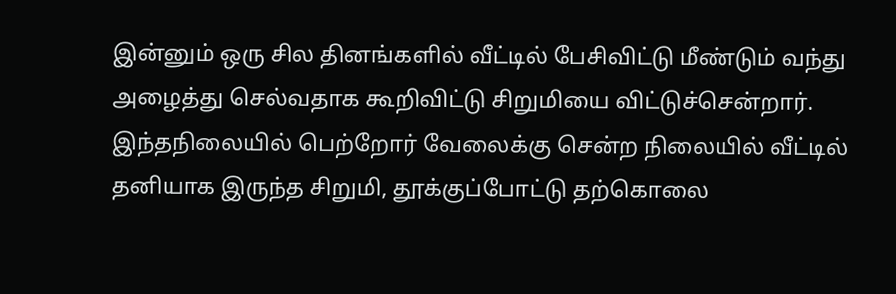இன்னும் ஒரு சில தினங்களில் வீட்டில் பேசிவிட்டு மீண்டும் வந்து அழைத்து செல்வதாக கூறிவிட்டு சிறுமியை விட்டுச்சென்றார். இந்தநிலையில் பெற்றோர் வேலைக்கு சென்ற நிலையில் வீட்டில் தனியாக இருந்த சிறுமி, தூக்குப்போட்டு தற்கொலை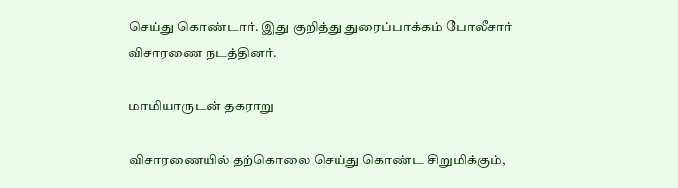செய்து கொண்டார். இது குறித்து துரைப்பாக்கம் போலீசார் விசாரணை நடத்தினர்.

மாமியாருடன் தகராறு

விசாரணையில் தற்கொலை செய்து கொண்ட சிறுமிக்கும்,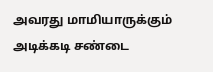அவரது மாமியாருக்கும் அடிக்கடி சண்டை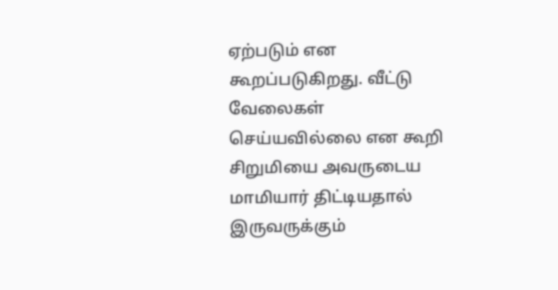ஏற்படும் என கூறப்படுகிறது. வீட்டு வேலைகள் செய்யவில்லை என கூறி சிறுமியை அவருடைய மாமியார் திட்டியதால் இருவருக்கும்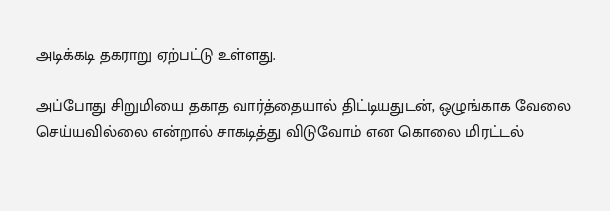அடிக்கடி தகராறு ஏற்பட்டு உள்ளது.

அப்போது சிறுமியை தகாத வார்த்தையால் திட்டியதுடன், ஒழுங்காக வேலை செய்யவில்லை என்றால் சாகடித்து விடுவோம் என கொலை மிரட்டல்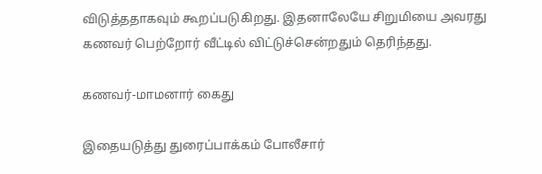விடுத்ததாகவும் கூறப்படுகிறது. இதனாலேயே சிறுமியை அவரது கணவர் பெற்றோர் வீட்டில் விட்டுச்சென்றதும் தெரிந்தது.

கணவர்-மாமனார் கைது

இதையடுத்து துரைப்பாக்கம் போலீசார்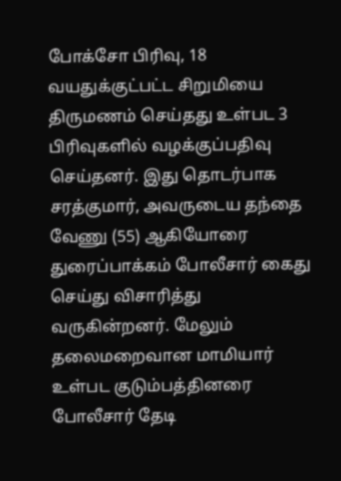போக்சோ பிரிவு, 18 வயதுக்குட்பட்ட சிறுமியை திருமணம் செய்தது உள்பட 3 பிரிவுகளில் வழக்குப்பதிவு செய்தனர். இது தொடர்பாக சரத்குமார், அவருடைய தந்தை வேணு (55) ஆகியோரை துரைப்பாக்கம் போலீசார் கைது செய்து விசாரித்து வருகின்றனர். மேலும் தலைமறைவான மாமியார் உள்பட குடும்பத்தினரை போலீசார் தேடி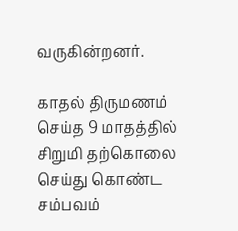வருகின்றனர்.

காதல் திருமணம் செய்த 9 மாதத்தில் சிறுமி தற்கொலை செய்து கொண்ட சம்பவம்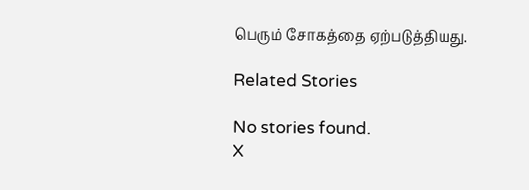பெரும் சோகத்தை ஏற்படுத்தியது.

Related Stories

No stories found.
X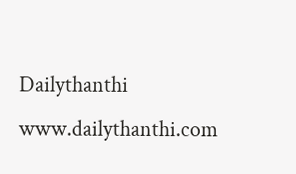Dailythanthi
www.dailythanthi.com